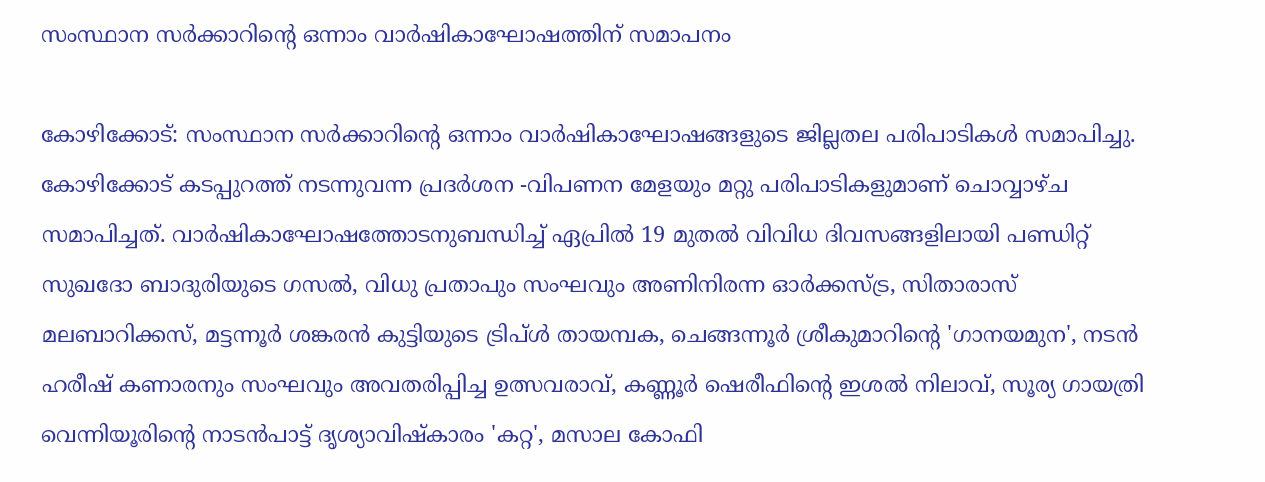സംസ്ഥാന സർക്കാറിന്റെ ഒന്നാം വാർഷികാഘോഷത്തിന് സമാപനം

കോഴിക്കോട്: സംസ്ഥാന സർക്കാറിന്റെ ഒന്നാം വാർഷികാഘോഷങ്ങളുടെ ജില്ലതല പരിപാടികൾ സമാപിച്ചു. കോഴിക്കോട് കടപ്പുറത്ത് നടന്നുവന്ന പ്രദർശന -വിപണന മേളയും മറ്റു പരിപാടികളുമാണ് ചൊവ്വാഴ്ച സമാപിച്ചത്. വാർഷികാഘോഷത്തോടനുബന്ധിച്ച് ഏപ്രിൽ 19 മുതൽ വിവിധ ദിവസങ്ങളിലായി പണ്ഡിറ്റ് സുഖദോ ബാദുരിയുടെ ഗസൽ, വിധു പ്രതാപും സംഘവും അണിനിരന്ന ഓർക്കസ്ട്ര, സിതാരാസ് മലബാറിക്കസ്, മട്ടന്നൂർ ശങ്കരൻ കുട്ടിയുടെ ട്രിപ്ൾ തായമ്പക, ചെങ്ങന്നൂർ ശ്രീകുമാറിന്റെ 'ഗാനയമുന', നടൻ ഹരീഷ് കണാരനും സംഘവും അവതരിപ്പിച്ച ഉത്സവരാവ്, കണ്ണൂർ ഷെരീഫിന്റെ ഇശൽ നിലാവ്, സൂര്യ ഗായത്രി വെന്നിയൂരിന്റെ നാടൻപാട്ട് ദൃശ്യാവിഷ്കാരം 'കറ്റ', മസാല കോഫി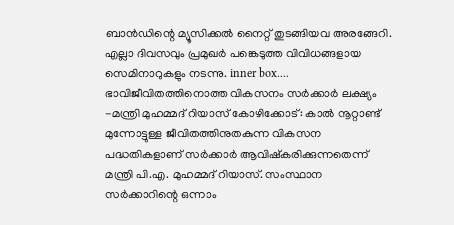ബാൻഡിന്റെ മ്യൂസിക്കൽ നൈറ്റ് തുടങ്ങിയവ അരങ്ങേറി. എല്ലാ ദിവസവും പ്രമുഖർ പങ്കെടുത്ത വിവിധങ്ങളായ സെമിനാറുകളും നടന്നു. inner box.... ഭാവിജീവിതത്തിനൊത്ത വികസനം സർക്കാർ ലക്ഷ്യം -മന്ത്രി മുഹമ്മദ് റിയാസ് കോഴിക്കോട്: കാൽ നൂറ്റാണ്ട് മുന്നോട്ടുള്ള ജീവിതത്തിനുതകുന്ന വികസന പദ്ധതികളാണ് സർക്കാർ ആവിഷ്കരിക്കുന്നതെന്ന് മന്ത്രി പി.എ. മുഹമ്മദ് റിയാസ്. സംസ്ഥാന സർക്കാറിന്റെ ഒന്നാം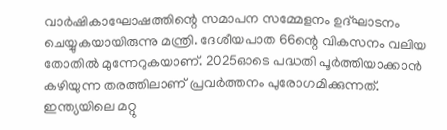വാർഷികാഘോഷത്തിന്റെ സമാപന സമ്മേളനം ഉദ്ഘാടനം ചെയ്യുകയായിരുന്നു മന്ത്രി. ദേശീയപാത 66ന്റെ വികസനം വലിയ തോതിൽ മുന്നേറുകയാണ്. 2025ഓടെ പദ്ധതി പൂർത്തിയാക്കാൻ കഴിയുന്ന തരത്തിലാണ് പ്രവർത്തനം പുരോഗമിക്കുന്നത്. ഇന്ത്യയിലെ മറ്റു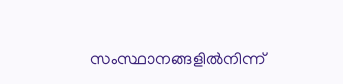സംസ്ഥാനങ്ങളിൽനിന്ന്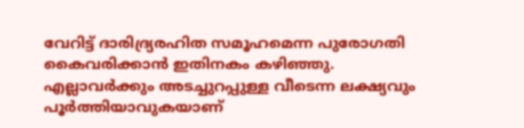വേറിട്ട് ദാരിദ്ര്യരഹിത സമൂഹമെന്ന പുരോഗതി കൈവരിക്കാൻ ഇതിനകം കഴിഞ്ഞു. എല്ലാവർക്കും അടച്ചുറപ്പുള്ള വീടെന്ന ലക്ഷ്യവും പൂർത്തിയാവുകയാണ്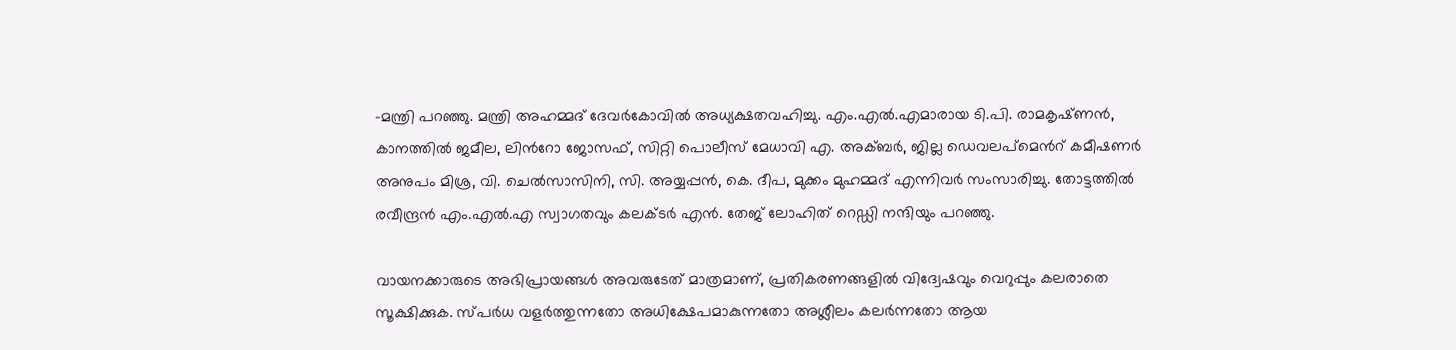-മന്ത്രി പറഞ്ഞു. മന്ത്രി അഹമ്മദ്‌ ദേവർകോവിൽ അധ്യക്ഷതവഹിച്ചു. എം.എൽ.എമാരായ ടി.പി. രാമകൃഷ്‌ണൻ, കാനത്തിൽ ജമീല, ലിന്‍റോ ജോസഫ്‌, സിറ്റി പൊലീസ്‌ മേധാവി എ. അക്ബർ, ജില്ല ഡെവലപ്മെന്‍റ് കമീഷണർ അനുപം മിശ്ര, വി. ചെൽസാസിനി, സി. അയ്യപ്പൻ, കെ. ദീപ, മുക്കം മുഹമ്മദ് എന്നിവർ സംസാരിച്ചു. തോട്ടത്തിൽ രവീന്ദ്രൻ എം.എൽ.എ സ്വാഗതവും കലക്ടർ എൻ. തേജ്‌ ലോഹിത്‌ റെഡ്ഡി നന്ദിയും പറഞ്ഞു.

വായനക്കാരുടെ അഭിപ്രായങ്ങള്‍ അവരുടേത് മാത്രമാണ്, പ്രതികരണങ്ങളിൽ വിദ്വേഷവും വെറുപ്പും കലരാതെ സൂക്ഷിക്കുക. സ്പർധ വളർത്തുന്നതോ അധിക്ഷേപമാകുന്നതോ അശ്ലീലം കലർന്നതോ ആയ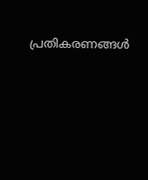പ്രതികരണങ്ങൾ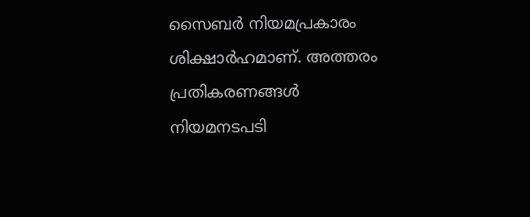സൈബർ നിയമപ്രകാരം ശിക്ഷാർഹമാണ്. അത്തരം പ്രതികരണങ്ങൾ നിയമനടപടി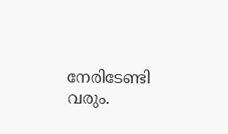നേരിടേണ്ടി വരും.